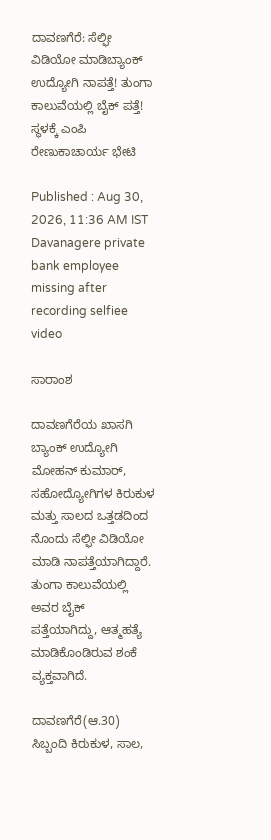ದಾವಣಗೆರೆ: ಸೆಲ್ಫೀ ವಿಡಿಯೋ ಮಾಡಿಬ್ಯಾಂಕ್ ಉದ್ಯೋಗಿ ನಾಪತ್ತೆ! ತುಂಗಾ ಕಾಲುವೆಯಲ್ಲಿ ಬೈಕ್ ಪತ್ತೆ! ಸ್ಥಳಕ್ಕೆ ಎಂಪಿ ರೇಣುಕಾಚಾರ್ಯ ಭೇಟಿ

Published : Aug 30, 2026, 11:36 AM IST
Davanagere private bank employee missing after recording selfiee video

ಸಾರಾಂಶ

ದಾವಣಗೆರೆಯ ಖಾಸಗಿ ಬ್ಯಾಂಕ್ ಉದ್ಯೋಗಿ ಮೋಹನ್ ಕುಮಾರ್, ಸಹೋದ್ಯೋಗಿಗಳ ಕಿರುಕುಳ ಮತ್ತು ಸಾಲದ ಒತ್ತಡದಿಂದ ನೊಂದು ಸೆಲ್ಫೀ ವಿಡಿಯೋ ಮಾಡಿ ನಾಪತ್ತೆಯಾಗಿದ್ದಾರೆ. ತುಂಗಾ ಕಾಲುವೆಯಲ್ಲಿ ಅವರ ಬೈಕ್ ಪತ್ತೆಯಾಗಿದ್ದು, ಆತ್ಮಹತ್ಯೆ ಮಾಡಿಕೊಂಡಿರುವ ಶಂಕೆ ವ್ಯಕ್ತವಾಗಿದೆ.

ದಾವಣಗೆರೆ(ಆ.30) ಸಿಬ್ಬಂದಿ ಕಿರುಕುಳ, ಸಾಲ,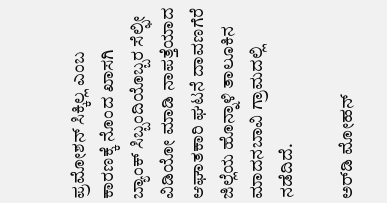ಪ್ರಮೋಶನ್ ಸಿಕ್ಕಿಲ್ಲ ಎಂಬ ಕಾರಣಕ್ಕೆ ನೊಂದ ಖಾಸಗಿ ಬ್ಯಾಂಕ್ ಸಿಬ್ಬಂದಿಯೊಬ್ಬರ ಸೆಲ್ಫೀ ವಿಡಿಯೋ ಮಾಡಿ ನಾಪತ್ತೆಯಾದ ಆಘಾತಕಾರಿ ಘಟನೆ ದಾವಣಗೆರೆ ಜಿಲ್ಲೆಯ ಹೊನ್ನಾಳಿ ತಾಲೂಕಿನ ಮಾದನಬಾವಿ ಗ್ರಾಮದಲ್ಲಿ ನಡೆದಿದೆ.

ಅರ್‌ಡಿ ಮೋಹನ್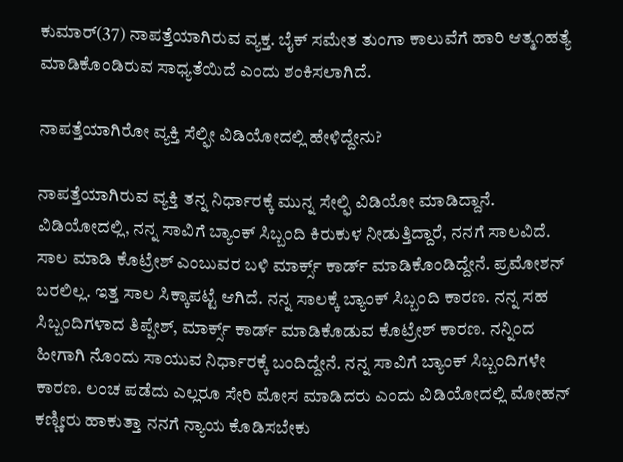ಕುಮಾರ್(37) ನಾಪತ್ತೆಯಾಗಿರುವ ವ್ಯಕ್ತ. ಬೈಕ್ ಸಮೇತ ತುಂಗಾ ಕಾಲುವೆಗೆ ಹಾರಿ ಆತ್ಮ೧ಹತ್ಯೆ ಮಾಡಿಕೊಂಡಿರುವ ಸಾಧ್ಯತೆಯಿದೆ ಎಂದು ಶಂಕಿಸಲಾಗಿದೆ.

ನಾಪತ್ತೆಯಾಗಿರೋ ವ್ಯಕ್ತಿ ಸೆಲ್ಫೀ ವಿಡಿಯೋದಲ್ಲಿ ಹೇಳಿದ್ದೇನು?

ನಾಪತ್ತೆಯಾಗಿರುವ ವ್ಯಕ್ತಿ ತನ್ನ ನಿರ್ಧಾರಕ್ಕೆ ಮುನ್ನ ಸೇಲ್ಫಿ ವಿಡಿಯೋ ಮಾಡಿದ್ದಾನೆ. ವಿಡಿಯೋದಲ್ಲಿ, ನನ್ನ ಸಾವಿಗೆ ಬ್ಯಾಂಕ್ ಸಿಬ್ಬಂದಿ ಕಿರುಕುಳ ನೀಡುತ್ತಿದ್ದಾರೆ, ನನಗೆ ಸಾಲವಿದೆ. ಸಾಲ ಮಾಡಿ ಕೊಟ್ರೇಶ್ ಎಂಬುವರ ಬಳಿ ಮಾರ್ಕ್ಸ್ ಕಾರ್ಡ್ ಮಾಡಿಕೊಂಡಿದ್ದೇನೆ. ಪ್ರಮೋಶನ್ ಬರಲಿಲ್ಲ. ಇತ್ತ ಸಾಲ ಸಿಕ್ಕಾಪಟ್ಟೆ ಆಗಿದೆ. ನನ್ನ ಸಾಲಕ್ಕೆ ಬ್ಯಾಂಕ್ ಸಿಬ್ಬಂದಿ ಕಾರಣ. ನನ್ನ ಸಹ ಸಿಬ್ಬಂದಿಗಳಾದ ತಿಪ್ಪೇಶ್, ಮಾರ್ಕ್ಸ್‌ ಕಾರ್ಡ್ ಮಾಡಿಕೊಡುವ ಕೊಟ್ರೇಶ್ ಕಾರಣ. ನನ್ನಿಂದ ಹೀಗಾಗಿ ನೊಂದು ಸಾಯುವ ನಿರ್ಧಾರಕ್ಕೆ ಬಂದಿದ್ದೇನೆ. ನನ್ನ ಸಾವಿಗೆ ಬ್ಯಾಂಕ್ ಸಿಬ್ಬಂದಿಗಳೇ ಕಾರಣ. ಲಂಚ ಪಡೆದು ಎಲ್ಲರೂ ಸೇರಿ ಮೋಸ ಮಾಡಿದರು ಎಂದು ವಿಡಿಯೋದಲ್ಲಿ ಮೋಹನ್ ಕಣ್ಣೀರು ಹಾಕುತ್ತಾ ನನಗೆ ನ್ಯಾಯ ಕೊಡಿಸಬೇಕು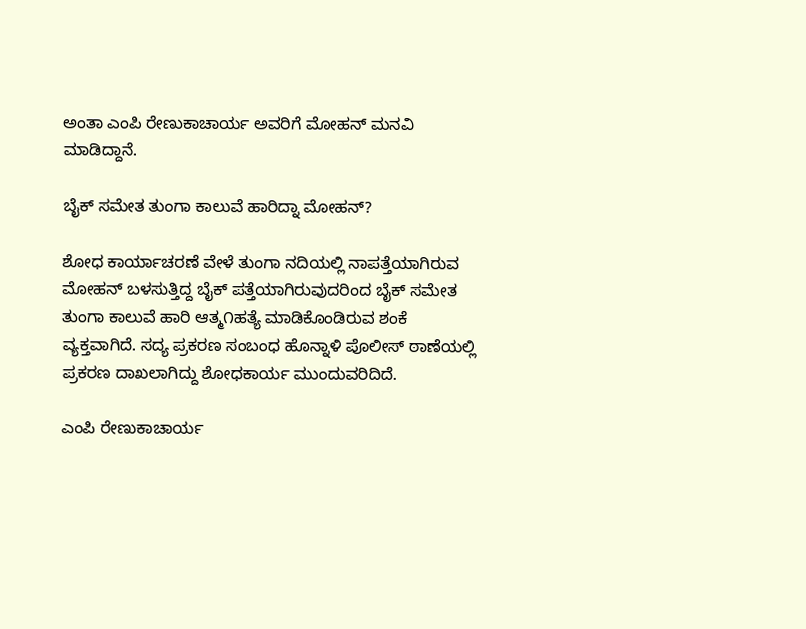ಅಂತಾ ಎಂಪಿ ರೇಣುಕಾಚಾರ್ಯ ಅವರಿಗೆ ಮೋಹನ್ ಮನವಿ ಮಾಡಿದ್ದಾನೆ.

ಬೈಕ್ ಸಮೇತ ತುಂಗಾ ಕಾಲುವೆ ಹಾರಿದ್ನಾ ಮೋಹನ್?

ಶೋಧ ಕಾರ್ಯಾಚರಣೆ ವೇಳೆ ತುಂಗಾ ನದಿಯಲ್ಲಿ ನಾಪತ್ತೆಯಾಗಿರುವ ಮೋಹನ್ ಬಳಸುತ್ತಿದ್ದ ಬೈಕ್ ಪತ್ತೆಯಾಗಿರುವುದರಿಂದ ಬೈಕ್ ಸಮೇತ ತುಂಗಾ ಕಾಲುವೆ ಹಾರಿ ಆತ್ಮ೧ಹತ್ಯೆ ಮಾಡಿಕೊಂಡಿರುವ ಶಂಕೆ ವ್ಯಕ್ತವಾಗಿದೆ. ಸದ್ಯ ಪ್ರಕರಣ ಸಂಬಂಧ ಹೊನ್ನಾಳಿ ಪೊಲೀಸ್ ಠಾಣೆಯಲ್ಲಿ ಪ್ರಕರಣ ದಾಖಲಾಗಿದ್ದು ಶೋಧಕಾರ್ಯ ಮುಂದುವರಿದಿದೆ.

ಎಂಪಿ ರೇಣುಕಾಚಾರ್ಯ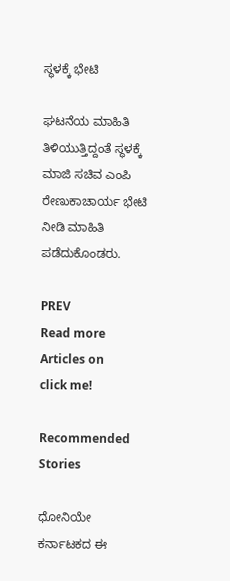ಸ್ಥಳಕ್ಕೆ ಭೇಟಿ

ಘಟನೆಯ ಮಾಹಿತಿ ತಿಳಿಯುತ್ತಿದ್ದಂತೆ ಸ್ಥಳಕ್ಕೆ ಮಾಜಿ ಸಚಿವ ಎಂಪಿ ರೇಣುಕಾಚಾರ್ಯ ಭೇಟಿ ನೀಡಿ ಮಾಹಿತಿ ಪಡೆದುಕೊಂಡರು.

PREV
Read more Articles on
click me!

Recommended Stories

ಧೋನಿಯೇ ಕರ್ನಾಟಕದ ಈ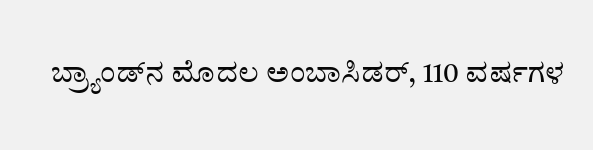ಬ್ರ್ಯಾಂಡ್‌ನ ಮೊದಲ ಅಂಬಾಸಿಡರ್, 110 ವರ್ಷಗಳ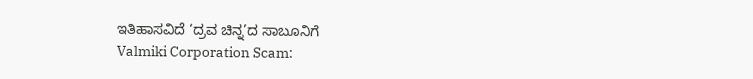ಇತಿಹಾಸವಿದೆ ‘ದ್ರವ ಚಿನ್ನ’ದ ಸಾಬೂನಿಗೆ
Valmiki Corporation Scam: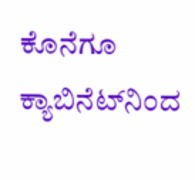ಕೊನೆಗೂ ಕ್ಯಾಬಿನೆಟ್‌ನಿಂದ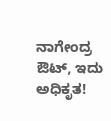ನಾಗೇಂದ್ರ ಔಟ್, ಇದು ಅಧಿಕೃತ!